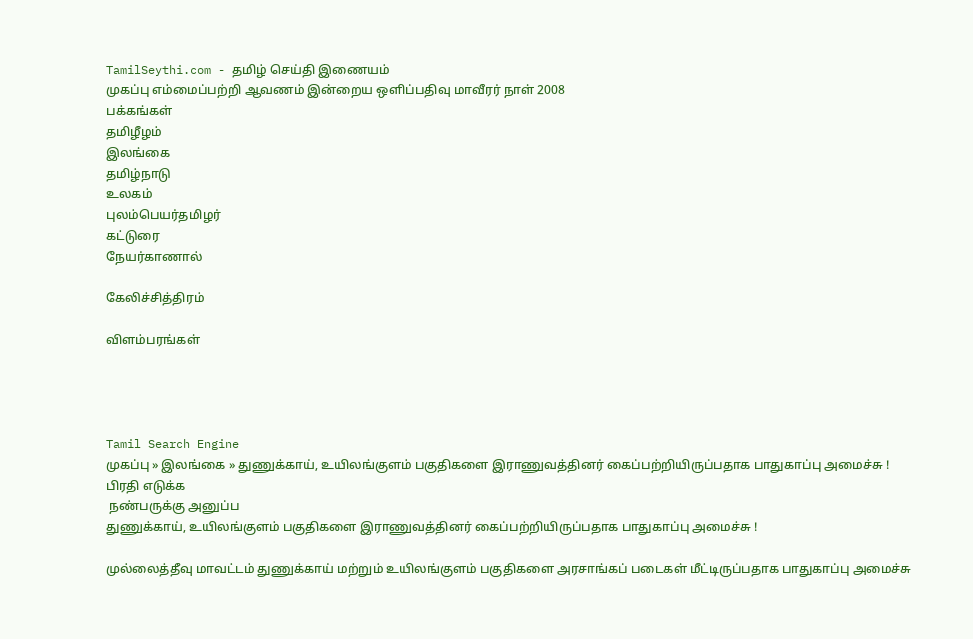TamilSeythi.com - தமிழ் செய்தி இணையம்
முகப்பு எம்மைப்பற்றி ஆவணம் இன்றைய ஒளிப்பதிவு மாவீரர் நாள் 2008
பக்கங்கள்
தமிழீழம்
இலங்கை
தமிழ்நாடு
உலகம்
புலம்பெயர்தமிழர்
கட்டுரை
நேயர்காணால்

கேலிச்சித்திரம்

விளம்பரங்கள்




Tamil Search Engine
முகப்பு » இலங்கை » துணுக்காய், உயிலங்குளம் பகுதிகளை இராணுவத்தினர் கைப்பற்றியிருப்பதாக பாதுகாப்பு அமைச்சு !
பிரதி எடுக்க
 நண்பருக்கு அனுப்ப
துணுக்காய், உயிலங்குளம் பகுதிகளை இராணுவத்தினர் கைப்பற்றியிருப்பதாக பாதுகாப்பு அமைச்சு !

முல்லைத்தீவு மாவட்டம் துணுக்காய் மற்றும் உயிலங்குளம் பகுதிகளை அரசாங்கப் படைகள் மீட்டிருப்பதாக பாதுகாப்பு அமைச்சு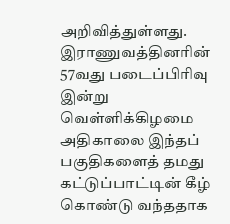அறிவித்துள்ளது. இராணுவத்தினரின் 57வது படைப்பிரிவு இன்று வெள்ளிக்கிழமை அதிகாலை இந்தப் பகுதிகளைத் தமது கட்டுப்பாட்டின் கீழ் கொண்டு வந்ததாக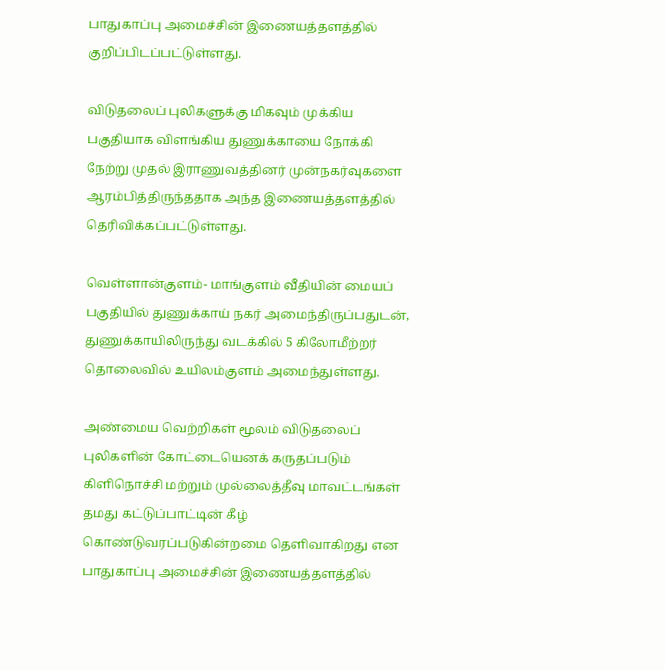பாதுகாப்பு அமைச்சின் இணையத்தளத்தில் குறிப்பிடப்பட்டுள்ளது.

விடுதலைப் புலிகளுக்கு மிகவும் முக்கிய பகுதியாக விளங்கிய துணுக்காயை நோக்கி நேற்று முதல் இராணுவத்தினர் முன்நகர்வுகளை ஆரம்பித்திருந்ததாக அந்த இணையத்தளத்தில் தெரிவிக்கப்பட்டுள்ளது.

வெள்ளான்குளம்- மாங்குளம் வீதியின் மையப் பகுதியில் துணுக்காய் நகர் அமைந்திருப்பதுடன், துணுக்காயிலிருந்து வடக்கில் 5 கிலோமீற்றர் தொலைவில் உயிலம்குளம் அமைந்துள்ளது.

அண்மைய வெற்றிகள் மூலம் விடுதலைப் புலிகளின் கோட்டையெனக் கருதப்படும் கிளிநொச்சி மற்றும் முல்லைத்தீவு மாவட்டங்கள் தமது கட்டுப்பாட்டின் கீழ் கொண்டுவரப்படுகின்றமை தெளிவாகிறது என பாதுகாப்பு அமைச்சின் இணையத்தளத்தில்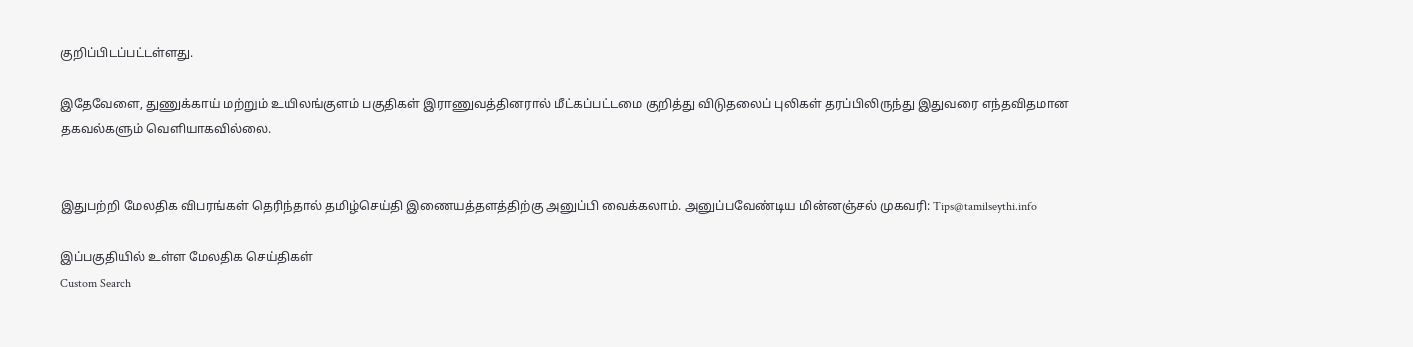குறிப்பிடப்பட்டள்ளது.

இதேவேளை, துணுக்காய் மற்றும் உயிலங்குளம் பகுதிகள் இராணுவத்தினரால் மீட்கப்பட்டமை குறித்து விடுதலைப் புலிகள் தரப்பிலிருந்து இதுவரை எந்தவிதமான தகவல்களும் வெளியாகவில்லை.


இதுபற்றி மேலதிக விபரங்கள் தெரிந்தால் தமிழ்செய்தி இணையத்தளத்திற்கு அனுப்பி வைக்கலாம். அனுப்பவேண்டிய மின்னஞ்சல் முகவரி: Tips@tamilseythi.info

இப்பகுதியில் உள்ள மேலதிக செய்திகள்
Custom Search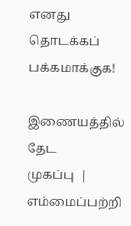எனது தொடக்கப் பக்கமாக்குக!

இணையத்தில் தேட
முகப்பு  |  எம்மைப்பற்றி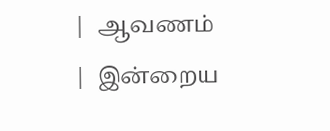|  ஆவணம்  |  இன்றைய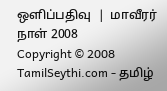ஒளிப்பதிவு  |  மாவீரர் நாள் 2008
Copyright © 2008 TamilSeythi.com - தமிழ்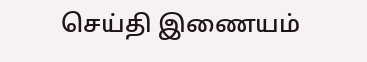செய்தி இணையம்